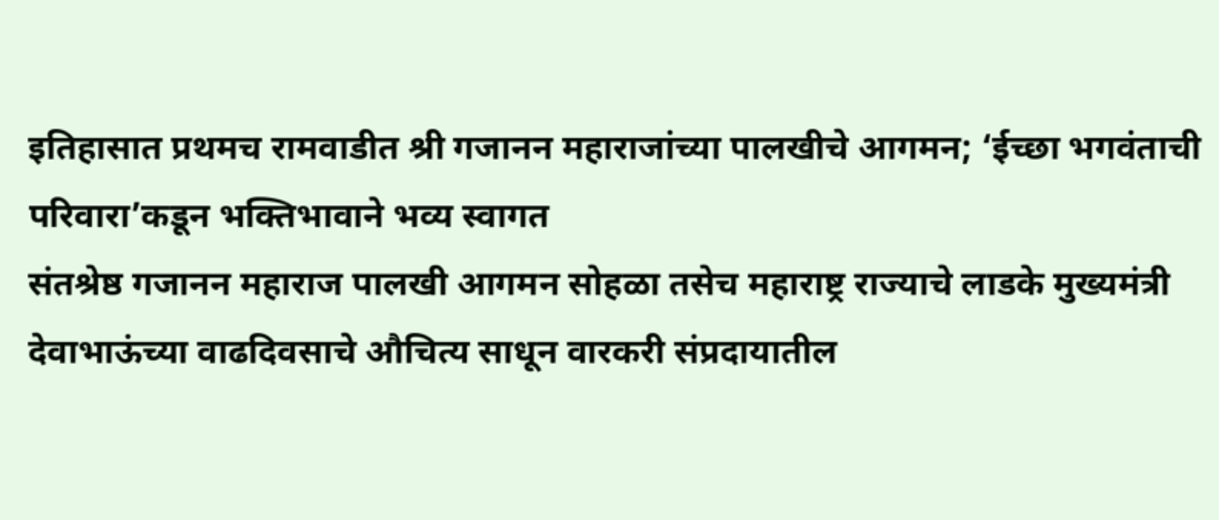इतिहासात प्रथमच रामवाडीत श्री गजानन महाराजांच्या पालखीचे आगमन; ‘ईच्छा भगवंताची परिवारा’कडून भक्तिभावाने भव्य स्वागत
संतश्रेष्ठ गजानन महाराज पालखी आगमन सोहळा तसेच महाराष्ट्र राज्याचे लाडके मुख्यमंत्री देवाभाऊंच्या वाढदिवसाचे औचित्य साधून वारकरी संप्रदायातील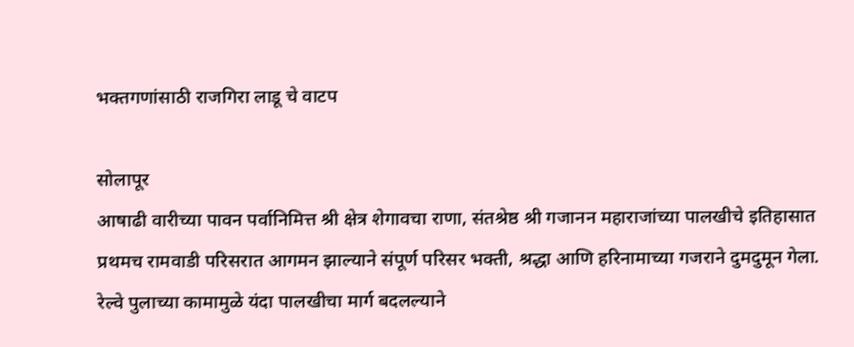भक्तगणांसाठी राजगिरा लाडू चे वाटप

सोलापूर
आषाढी वारीच्या पावन पर्वानिमित्त श्री क्षेत्र शेगावचा राणा, संतश्रेष्ठ श्री गजानन महाराजांच्या पालखीचे इतिहासात प्रथमच रामवाडी परिसरात आगमन झाल्याने संपूर्ण परिसर भक्ती, श्रद्धा आणि हरिनामाच्या गजराने दुमदुमून गेला. रेल्वे पुलाच्या कामामुळे यंदा पालखीचा मार्ग बदलल्याने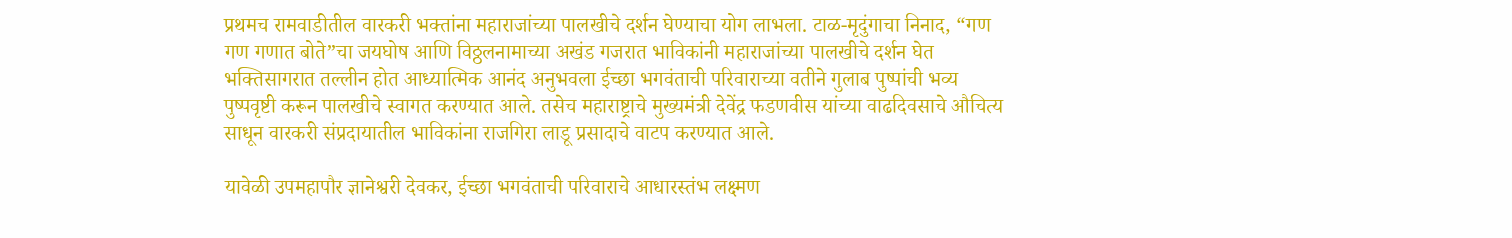प्रथमच रामवाडीतील वारकरी भक्तांना महाराजांच्या पालखीचे दर्शन घेण्याचा योग लाभला. टाळ-मृदुंगाचा निनाद, “गण गण गणात बोते”चा जयघोष आणि विठ्ठलनामाच्या अखंड गजरात भाविकांनी महाराजांच्या पालखीचे दर्शन घेत भक्तिसागरात तल्लीन होत आध्यात्मिक आनंद अनुभवला ईच्छा भगवंताची परिवाराच्या वतीने गुलाब पुष्पांची भव्य पुष्पवृष्टी करून पालखीचे स्वागत करण्यात आले. तसेच महाराष्ट्राचे मुख्यमंत्री देवेंद्र फडणवीस यांच्या वाढदिवसाचे औचित्य साधून वारकरी संप्रदायातील भाविकांना राजगिरा लाडू प्रसादाचे वाटप करण्यात आले.

यावेळी उपमहापौर ज्ञानेश्वरी देवकर, ईच्छा भगवंताची परिवाराचे आधारस्तंभ लक्ष्मण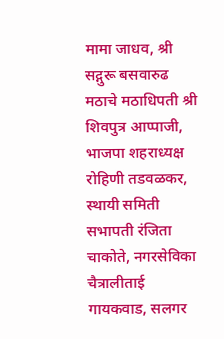मामा जाधव, श्री सद्गुरू बसवारुढ मठाचे मठाधिपती श्री शिवपुत्र आप्पाजी, भाजपा शहराध्यक्ष रोहिणी तडवळकर, स्थायी समिती सभापती रंजिता चाकोते, नगरसेविका चैत्रालीताई गायकवाड, सलगर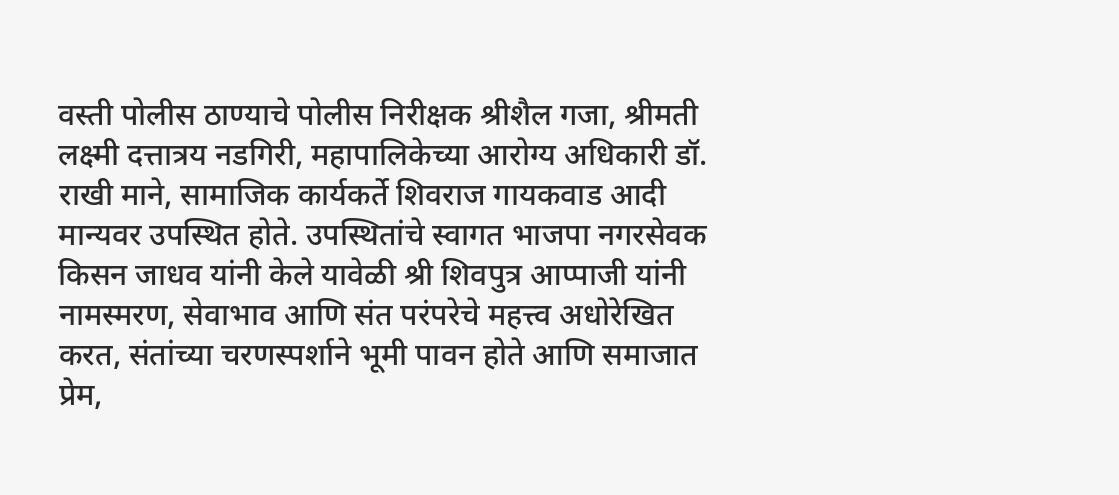वस्ती पोलीस ठाण्याचे पोलीस निरीक्षक श्रीशैल गजा, श्रीमती लक्ष्मी दत्तात्रय नडगिरी, महापालिकेच्या आरोग्य अधिकारी डॉ. राखी माने, सामाजिक कार्यकर्ते शिवराज गायकवाड आदी मान्यवर उपस्थित होते. उपस्थितांचे स्वागत भाजपा नगरसेवक किसन जाधव यांनी केले यावेळी श्री शिवपुत्र आप्पाजी यांनी नामस्मरण, सेवाभाव आणि संत परंपरेचे महत्त्व अधोरेखित करत, संतांच्या चरणस्पर्शाने भूमी पावन होते आणि समाजात प्रेम,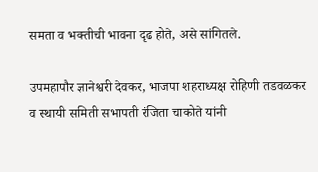समता व भक्तीची भावना दृढ होते, असे सांगितले.

उपमहापौर ज्ञानेश्वरी देवकर, भाजपा शहराध्यक्ष रोहिणी तडवळकर व स्थायी समिती सभापती रंजिता चाकोते यांनी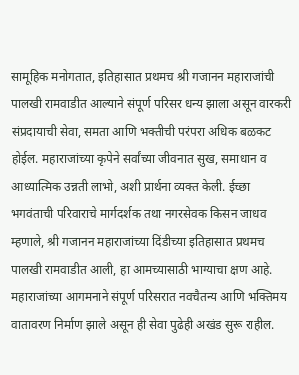सामूहिक मनोगतात, इतिहासात प्रथमच श्री गजानन महाराजांची पालखी रामवाडीत आल्याने संपूर्ण परिसर धन्य झाला असून वारकरी संप्रदायाची सेवा, समता आणि भक्तीची परंपरा अधिक बळकट होईल. महाराजांच्या कृपेने सर्वांच्या जीवनात सुख, समाधान व आध्यात्मिक उन्नती लाभो, अशी प्रार्थना व्यक्त केली. ईच्छा भगवंताची परिवाराचे मार्गदर्शक तथा नगरसेवक किसन जाधव म्हणाले, श्री गजानन महाराजांच्या दिंडीच्या इतिहासात प्रथमच पालखी रामवाडीत आली, हा आमच्यासाठी भाग्याचा क्षण आहे.
महाराजांच्या आगमनाने संपूर्ण परिसरात नवचैतन्य आणि भक्तिमय वातावरण निर्माण झाले असून ही सेवा पुढेही अखंड सुरू राहील.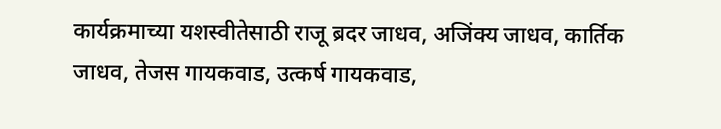कार्यक्रमाच्या यशस्वीतेसाठी राजू ब्रदर जाधव, अजिंक्य जाधव, कार्तिक जाधव, तेजस गायकवाड, उत्कर्ष गायकवाड,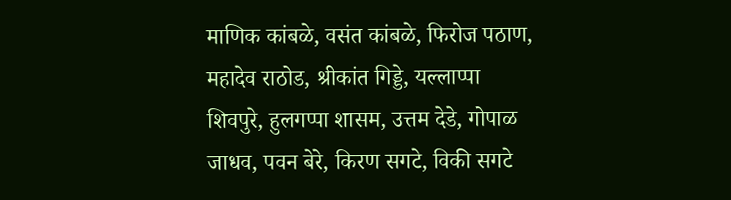माणिक कांबळे, वसंत कांबळे, फिरोज पठाण, महादेव राठोड, श्रीकांत गिड्डे, यल्लाप्पा शिवपुरे, हुलगप्पा शासम, उत्तम देडे, गोपाळ जाधव, पवन बेरे, किरण सगटे, विकी सगटे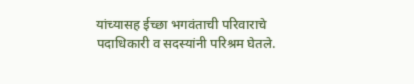यांच्यासह ईच्छा भगवंताची परिवाराचे पदाधिकारी व सदस्यांनी परिश्रम घेतले.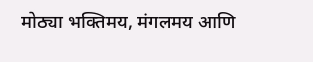मोठ्या भक्तिमय, मंगलमय आणि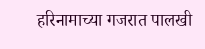हरिनामाच्या गजरात पालखी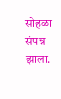सोहळा संपन्न झाला.